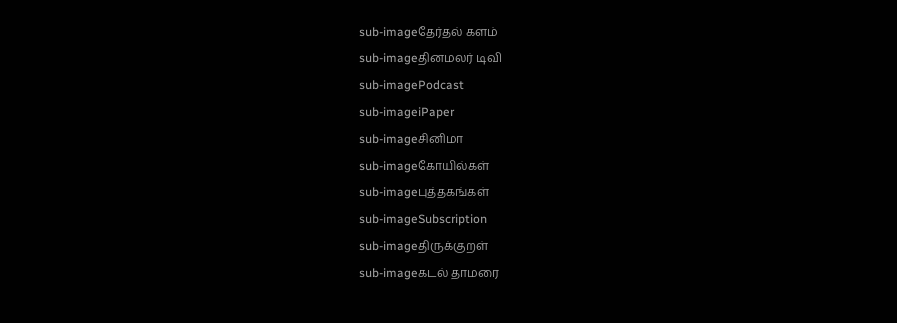sub-imageதேர்தல் களம்
sub-imageதினமலர் டிவி
sub-imagePodcast
sub-imageiPaper
sub-imageசினிமா
sub-imageகோயில்கள்
sub-imageபுத்தகங்கள்
sub-imageSubscription
sub-imageதிருக்குறள்
sub-imageகடல் தாமரை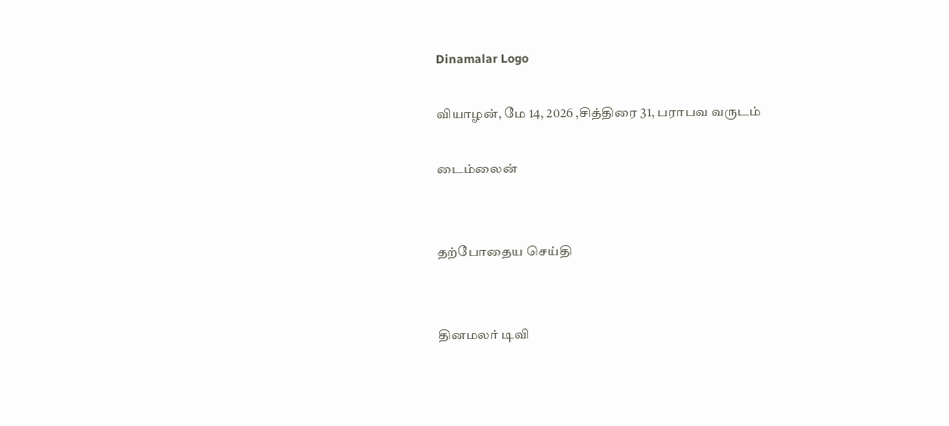Dinamalar Logo

வியாழன், மே 14, 2026 ,சித்திரை 31, பராபவ வருடம்

டைம்லைன்


தற்போதைய செய்தி


தினமலர் டிவி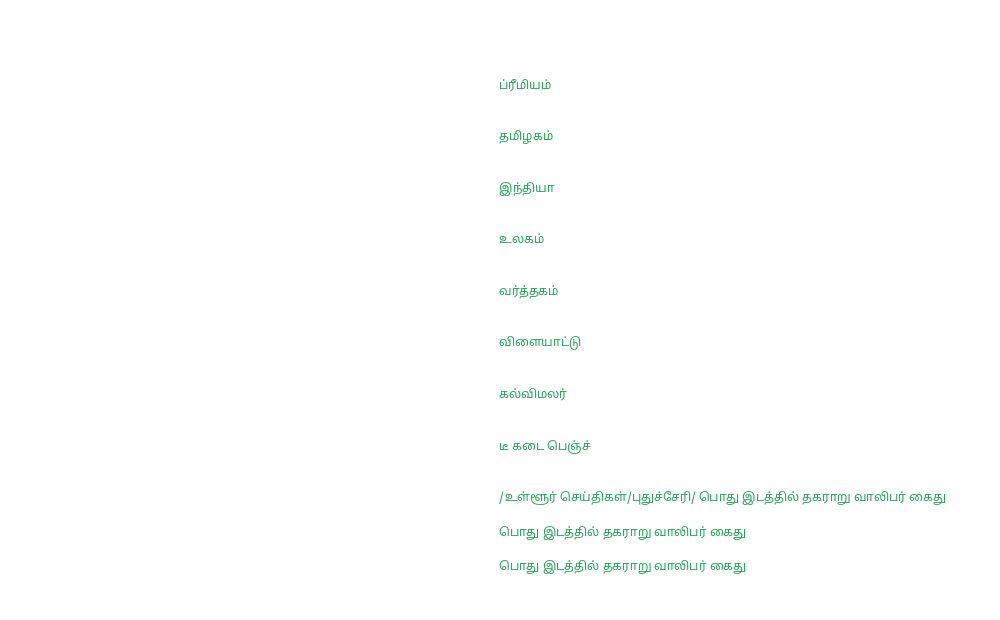ப்ரீமியம்


தமிழகம்


இந்தியா


உலகம்


வர்த்தகம்


விளையாட்டு


கல்விமலர்


டீ கடை பெஞ்ச்


/உள்ளூர் செய்திகள்/புதுச்சேரி/ பொது இடத்தில் தகராறு வாலிபர் கைது

பொது இடத்தில் தகராறு வாலிபர் கைது

பொது இடத்தில் தகராறு வாலிபர் கைது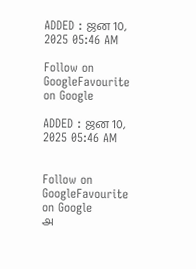ADDED : ஜன 10, 2025 05:46 AM

Follow on GoogleFavourite on Google

ADDED : ஜன 10, 2025 05:46 AM


Follow on GoogleFavourite on Google
அ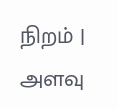நிறம் | அளவு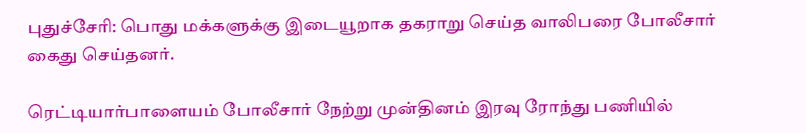புதுச்சேரி: பொது மக்களுக்கு இடையூறாக தகராறு செய்த வாலிபரை போலீசார் கைது செய்தனர்.

ரெட்டியார்பாளையம் போலீசார் நேற்று முன்தினம் இரவு ரோந்து பணியில்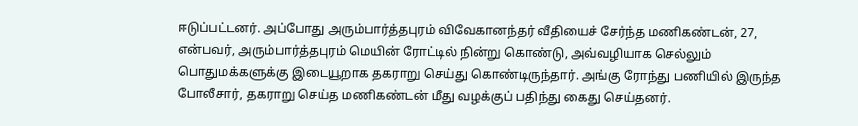ஈடுப்பட்டனர். அப்போது அரும்பார்த்தபுரம் விவேகானந்தர் வீதியைச் சேர்ந்த மணிகண்டன், 27, என்பவர், அரும்பார்த்தபுரம் மெயின் ரோட்டில் நின்று கொண்டு, அவ்வழியாக செல்லும் பொதுமக்களுக்கு இடையூறாக தகராறு செய்து கொண்டிருந்தார். அங்கு ரோந்து பணியில் இருந்த போலீசார், தகராறு செய்த மணிகண்டன் மீது வழக்குப் பதிந்து கைது செய்தனர்.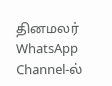தினமலர் WhatsApp Channel-ல்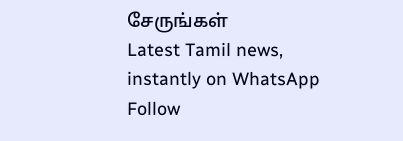சேருங்கள்
Latest Tamil news, instantly on WhatsApp
Follow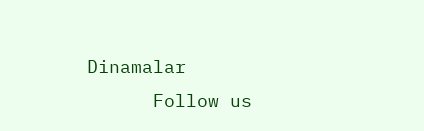Dinamalar
      Follow us